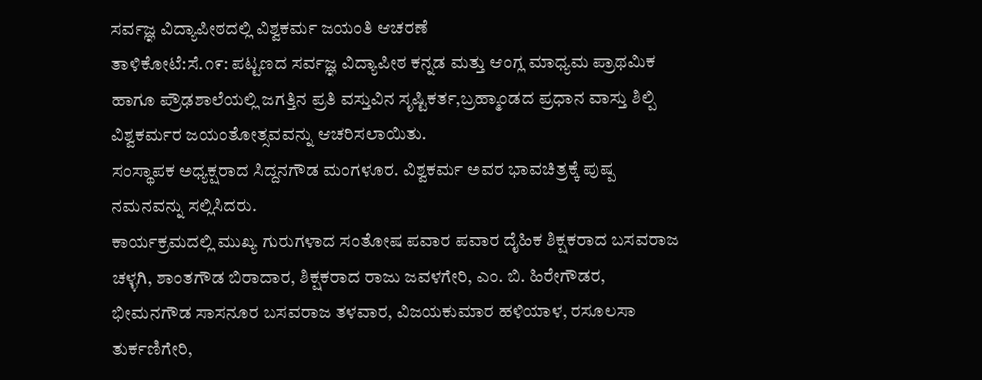ಸರ್ವಜ್ಞ ವಿದ್ಯಾಪೀಠದಲ್ಲಿ ವಿಶ್ವಕರ್ಮ ಜಯಂತಿ ಆಚರಣೆ
ತಾಳಿಕೋಟೆ:ಸೆ.೧೯: ಪಟ್ಟಣದ ಸರ್ವಜ್ಞ ವಿದ್ಯಾಪೀಠ ಕನ್ನಡ ಮತ್ತು ಆಂಗ್ಲ ಮಾಧ್ಯಮ ಪ್ರಾಥಮಿಕ ಹಾಗೂ ಪ್ರೌಢಶಾಲೆಯಲ್ಲಿ ಜಗತ್ತಿನ ಪ್ರತಿ ವಸ್ತುವಿನ ಸೃಷ್ಟಿಕರ್ತ,ಬ್ರಹ್ಮಾಂಡದ ಪ್ರಧಾನ ವಾಸ್ತು ಶಿಲ್ಪಿ ವಿಶ್ವಕರ್ಮರ ಜಯಂತೋತ್ಸವವನ್ನು ಆಚರಿಸಲಾಯಿತು.
ಸಂಸ್ಥಾಪಕ ಅಧ್ಯಕ್ಷರಾದ ಸಿದ್ದನಗೌಡ ಮಂಗಳೂರ. ವಿಶ್ವಕರ್ಮ ಅವರ ಭಾವಚಿತ್ರಕ್ಕೆ ಪುಷ್ಪ ನಮನವನ್ನು ಸಲ್ಲಿಸಿದರು.
ಕಾರ್ಯಕ್ರಮದಲ್ಲಿ ಮುಖ್ಯ ಗುರುಗಳಾದ ಸಂತೋಷ ಪವಾರ ಪವಾರ ದೈಹಿಕ ಶಿಕ್ಷಕರಾದ ಬಸವರಾಜ ಚಳ್ಳಗಿ, ಶಾಂತಗೌಡ ಬಿರಾದಾರ, ಶಿಕ್ಷಕರಾದ ರಾಜು ಜವಳಗೇರಿ, ಎಂ. ಬಿ. ಹಿರೇಗೌಡರ, ಭೀಮನಗೌಡ ಸಾಸನೂರ ಬಸವರಾಜ ತಳವಾರ, ವಿಜಯಕುಮಾರ ಹಳಿಯಾಳ, ರಸೂಲಸಾ ತುರ್ಕಣಿಗೇರಿ,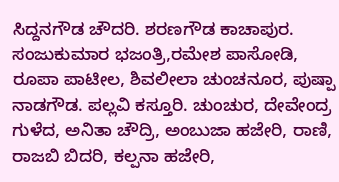ಸಿದ್ದನಗೌಡ ಚೌದರಿ. ಶರಣಗೌಡ ಕಾಚಾಪುರ. ಸಂಜುಕುಮಾರ ಭಜಂತ್ರಿ,ರಮೇಶ ಪಾಸೋಡಿ, ರೂಪಾ ಪಾಟೀಲ, ಶಿವಲೀಲಾ ಚುಂಚನೂರ, ಪುಷ್ಪಾ ನಾಡಗೌಡ. ಪಲ್ಲವಿ ಕಸ್ತೂರಿ. ಚುಂಚುರ, ದೇವೇಂದ್ರ ಗುಳೆದ, ಅನಿತಾ ಚೌದ್ರಿ, ಅಂಬುಜಾ ಹಜೇರಿ, ರಾಣಿ, ರಾಜಬಿ ಬಿದರಿ, ಕಲ್ಪನಾ ಹಜೇರಿ,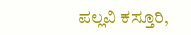ಪಲ್ಲವಿ ಕಸ್ತೂರಿ,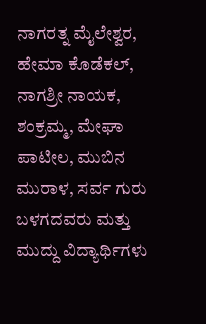ನಾಗರತ್ನ ಮೈಲೇಶ್ವರ, ಹೇಮಾ ಕೊಡೆಕಲ್, ನಾಗಶ್ರೀ ನಾಯಕ, ಶಂಕ್ರಮ್ಮ, ಮೇಘಾ ಪಾಟೀಲ, ಮುಬಿನ ಮುರಾಳ, ಸರ್ವ ಗುರು ಬಳಗದವರು ಮತ್ತು ಮುದ್ದು ವಿದ್ಯಾರ್ಥಿಗಳು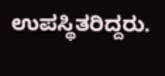ಉಪಸ್ಥಿತರಿದ್ದರು.